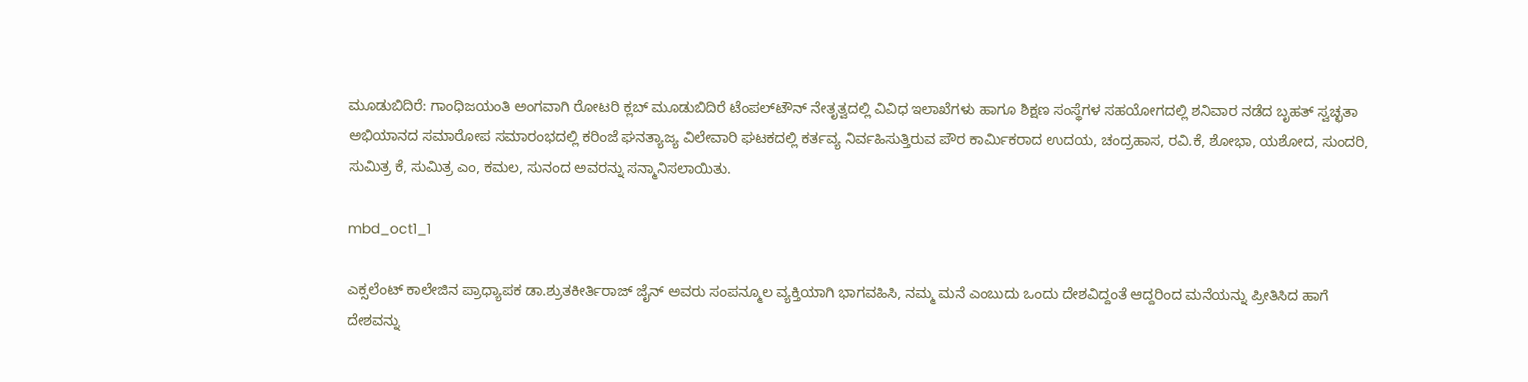ಮೂಡುಬಿದಿರೆ: ಗಾಂಧಿಜಯಂತಿ ಅಂಗವಾಗಿ ರೋಟರಿ ಕ್ಲಬ್ ಮೂಡುಬಿದಿರೆ ಟೆಂಪಲ್‍ಟೌನ್ ನೇತೃತ್ವದಲ್ಲಿ ವಿವಿಧ ಇಲಾಖೆಗಳು ಹಾಗೂ ಶಿಕ್ಷಣ ಸಂಸ್ಥೆಗಳ ಸಹಯೋಗದಲ್ಲಿ ಶನಿವಾರ ನಡೆದ ಬೃಹತ್ ಸ್ವಚ್ಛತಾ ಅಭಿಯಾನದ ಸಮಾರೋಪ ಸಮಾರಂಭದಲ್ಲಿ ಕರಿಂಜೆ ಘನತ್ಯಾಜ್ಯ ವಿಲೇವಾರಿ ಘಟಕದಲ್ಲಿ ಕರ್ತವ್ಯ ನಿರ್ವಹಿಸುತ್ತಿರುವ ಪೌರ ಕಾರ್ಮಿಕರಾದ ಉದಯ, ಚಂದ್ರಹಾಸ, ರವಿ.ಕೆ, ಶೋಭಾ, ಯಶೋದ, ಸುಂದರಿ, ಸುಮಿತ್ರ ಕೆ, ಸುಮಿತ್ರ ಎಂ, ಕಮಲ, ಸುನಂದ ಅವರನ್ನು ಸನ್ಮಾನಿಸಲಾಯಿತು.

mbd_oct1_1

ಎಕ್ಸಲೆಂಟ್ ಕಾಲೇಜಿನ ಪ್ರಾಧ್ಯಾಪಕ ಡಾ.ಶ್ರುತಕೀರ್ತಿರಾಜ್ ಜೈನ್ ಅವರು ಸಂಪನ್ಮೂಲ ವ್ಯಕ್ತಿಯಾಗಿ ಭಾಗವಹಿಸಿ, ನಮ್ಮ ಮನೆ ಎಂಬುದು ಒಂದು ದೇಶವಿದ್ದಂತೆ ಆದ್ದರಿಂದ ಮನೆಯನ್ನು ಪ್ರೀತಿಸಿದ ಹಾಗೆ ದೇಶವನ್ನು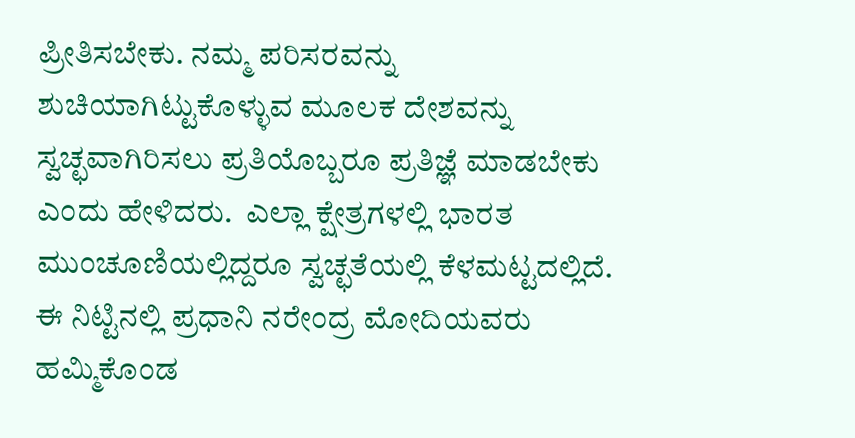ಪ್ರೀತಿಸಬೇಕು. ನಮ್ಮ ಪರಿಸರವನ್ನು ಶುಚಿಯಾಗಿಟ್ಟುಕೊಳ್ಳುವ ಮೂಲಕ ದೇಶವನ್ನು ಸ್ವಚ್ಛವಾಗಿರಿಸಲು ಪ್ರತಿಯೊಬ್ಬರೂ ಪ್ರತಿಜ್ಞೆ ಮಾಡಬೇಕು ಎಂದು ಹೇಳಿದರು.  ಎಲ್ಲಾ ಕ್ಷೇತ್ರಗಳಲ್ಲಿ ಭಾರತ ಮುಂಚೂಣಿಯಲ್ಲಿದ್ದರೂ ಸ್ವಚ್ಛತೆಯಲ್ಲಿ ಕೆಳಮಟ್ಟದಲ್ಲಿದೆ. ಈ ನಿಟ್ಟಿನಲ್ಲಿ ಪ್ರಧಾನಿ ನರೇಂದ್ರ ಮೋದಿಯವರು ಹಮ್ಮಿಕೊಂಡ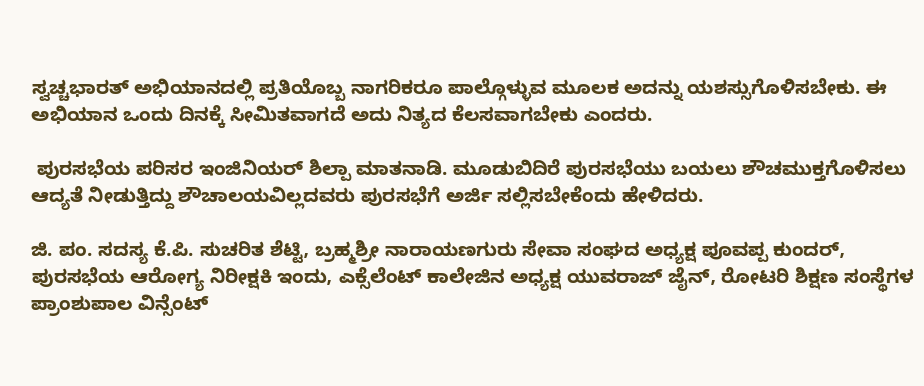ಸ್ವಚ್ಚಭಾರತ್ ಅಭಿಯಾನದಲ್ಲಿ ಪ್ರತಿಯೊಬ್ಬ ನಾಗರಿಕರೂ ಪಾಲ್ಗೊಳ್ಳುವ ಮೂಲಕ ಅದನ್ನು ಯಶಸ್ಸುಗೊಳಿಸಬೇಕು. ಈ ಅಭಿಯಾನ ಒಂದು ದಿನಕ್ಕೆ ಸೀಮಿತವಾಗದೆ ಅದು ನಿತ್ಯದ ಕೆಲಸವಾಗಬೇಕು ಎಂದರು.

 ಪುರಸಭೆಯ ಪರಿಸರ ಇಂಜಿನಿಯರ್ ಶಿಲ್ಪಾ ಮಾತನಾಡಿ. ಮೂಡುಬಿದಿರೆ ಪುರಸಭೆಯು ಬಯಲು ಶೌಚಮುಕ್ತಗೊಳಿಸಲು ಆದ್ಯತೆ ನೀಡುತ್ತಿದ್ದು ಶೌಚಾಲಯವಿಲ್ಲದವರು ಪುರಸಭೆಗೆ ಅರ್ಜಿ ಸಲ್ಲಿಸಬೇಕೆಂದು ಹೇಳಿದರು.

ಜಿ. ಪಂ. ಸದಸ್ಯ ಕೆ.ಪಿ. ಸುಚರಿತ ಶೆಟ್ಟಿ, ಬ್ರಹ್ಮಶ್ರೀ ನಾರಾಯಣಗುರು ಸೇವಾ ಸಂಘದ ಅಧ್ಯಕ್ಷ ಪೂವಪ್ಪ ಕುಂದರ್, ಪುರಸಭೆಯ ಆರೋಗ್ಯ ನಿರೀಕ್ಷಕಿ ಇಂದು, ಎಕ್ಸೆಲೆಂಟ್ ಕಾಲೇಜಿನ ಅಧ್ಯಕ್ಷ ಯುವರಾಜ್ ಜೈನ್, ರೋಟರಿ ಶಿಕ್ಷಣ ಸಂಸ್ಥೆಗಳ ಪ್ರಾಂಶುಪಾಲ ವಿನ್ಸೆಂಟ್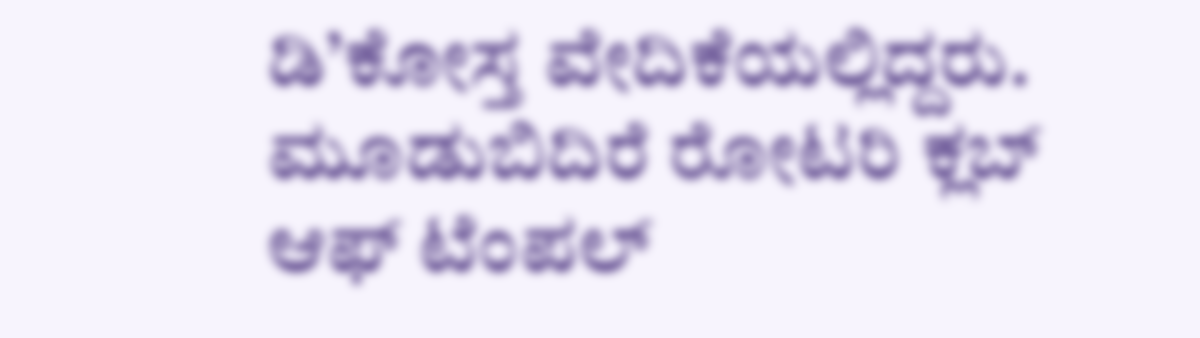ಡಿ’ಕೋಸ್ತ ವೇದಿಕೆಯಲ್ಲಿದ್ದರು. ಮೂಡುಬಿದಿರೆ ರೋಟರಿ ಕ್ಲಬ್ ಆಫ್ ಟೆಂಪಲ್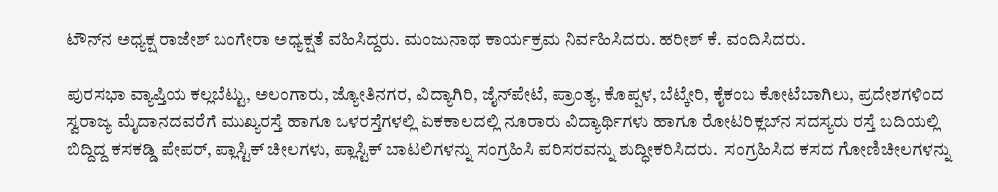ಟೌನ್‍ನ ಅಧ್ಯಕ್ಷ ರಾಜೇಶ್ ಬಂಗೇರಾ ಅಧ್ಯಕ್ಷತೆ ವಹಿಸಿದ್ದರು. ಮಂಜುನಾಥ ಕಾರ್ಯಕ್ರಮ ನಿರ್ವಹಿಸಿದರು. ಹರೀಶ್ ಕೆ. ವಂದಿಸಿದರು.

ಪುರಸಭಾ ವ್ಯಾಪ್ತಿಯ ಕಲ್ಲಬೆಟ್ಟು, ಅಲಂಗಾರು, ಜ್ಯೋತಿನಗರ, ವಿದ್ಯಾಗಿರಿ, ಜೈನ್‍ಪೇಟೆ, ಪ್ರಾಂತ್ಯ, ಕೊಪ್ಪಳ, ಬೆಟ್ಕೇರಿ, ಕೈಕಂಬ ಕೋಟೆಬಾಗಿಲು, ಪ್ರದೇಶಗಳಿಂದ ಸ್ವರಾಜ್ಯ ಮೈದಾನದವರೆಗೆ ಮುಖ್ಯರಸ್ತೆ ಹಾಗೂ ಒಳರಸ್ತೆಗಳಲ್ಲಿ ಏಕಕಾಲದಲ್ಲಿ ನೂರಾರು ವಿದ್ಯಾರ್ಥಿಗಳು ಹಾಗೂ ರೋಟರಿಕ್ಲಬ್‍ನ ಸದಸ್ಯರು ರಸ್ತೆ ಬದಿಯಲ್ಲಿ ಬಿದ್ದಿದ್ದ ಕಸಕಡ್ಡಿ ಪೇಪರ್, ಪ್ಲಾಸ್ಟಿಕ್ ಚೀಲಗಳು, ಪ್ಲಾಸ್ಟಿಕ್ ಬಾಟಲಿಗಳನ್ನು ಸಂಗ್ರಹಿಸಿ ಪರಿಸರವನ್ನು ಶುದ್ಧೀಕರಿಸಿದರು.  ಸಂಗ್ರಹಿಸಿದ ಕಸದ ಗೋಣಿಚೀಲಗಳನ್ನು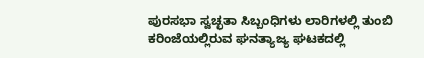ಪುರಸಭಾ ಸ್ವಚ್ಛತಾ ಸಿಬ್ಬಂಧಿಗಳು ಲಾರಿಗಳಲ್ಲಿ ತುಂಬಿ ಕರಿಂಜೆಯಲ್ಲಿರುವ ಘನತ್ಯಾಜ್ಯ ಘಟಕದಲ್ಲಿ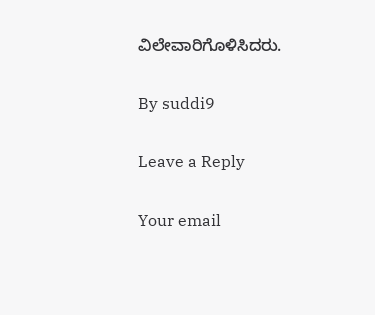ವಿಲೇವಾರಿಗೊಳಿಸಿದರು.

By suddi9

Leave a Reply

Your email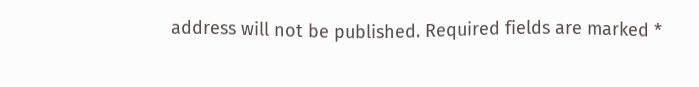address will not be published. Required fields are marked *